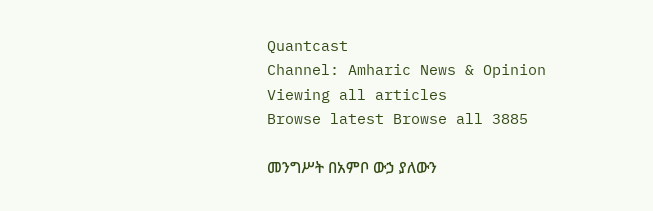Quantcast
Channel: Amharic News & Opinion
Viewing all articles
Browse latest Browse all 3885

መንግሥት በአምቦ ውኃ ያለውን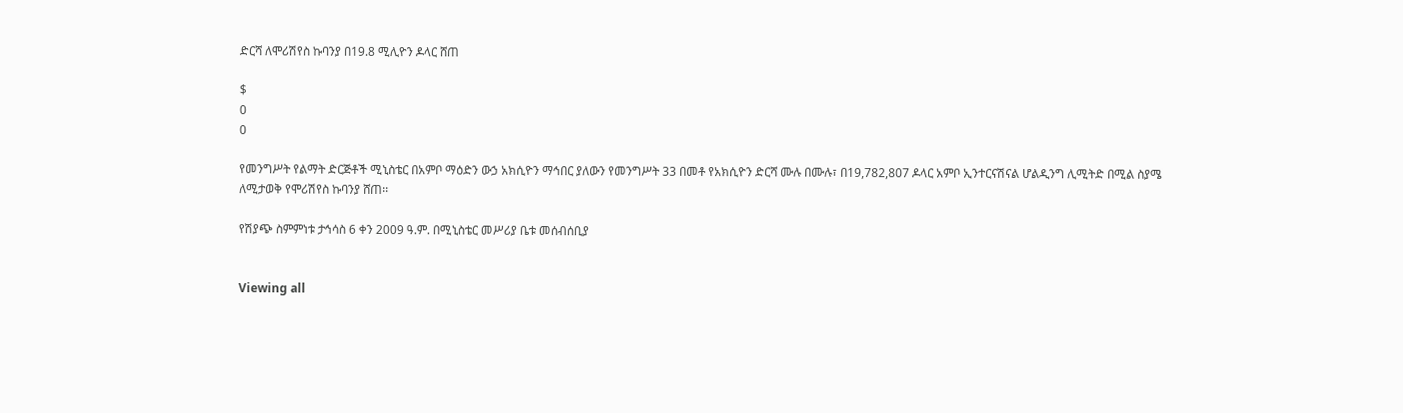ድርሻ ለሞሪሽየስ ኩባንያ በ19.8 ሚሊዮን ዶላር ሸጠ

$
0
0

የመንግሥት የልማት ድርጅቶች ሚኒስቴር በአምቦ ማዕድን ውኃ አክሲዮን ማኅበር ያለውን የመንግሥት 33 በመቶ የአክሲዮን ድርሻ ሙሉ በሙሉ፣ በ19,782,807 ዶላር አምቦ ኢንተርናሽናል ሆልዲንግ ሊሚትድ በሚል ስያሜ ለሚታወቅ የሞሪሽየስ ኩባንያ ሸጠ፡፡

የሽያጭ ስምምነቱ ታኅሳስ 6 ቀን 2009 ዓ.ም. በሚኒስቴር መሥሪያ ቤቱ መሰብሰቢያ


Viewing all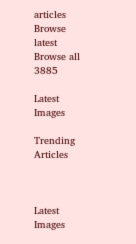articles
Browse latest Browse all 3885

Latest Images

Trending Articles



Latest Images